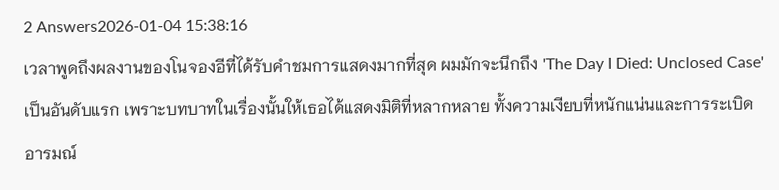2 Answers2026-01-04 15:38:16
เวลาพูดถึงผลงานของโนจองอีที่ได้รับคำชมการแสดงมากที่สุด ผมมักจะนึกถึง 'The Day I Died: Unclosed Case' เป็นอันดับแรก เพราะบทบาทในเรื่องนั้นให้เธอได้แสดงมิติที่หลากหลาย ทั้งความเงียบที่หนักแน่นและการระเบิดอารมณ์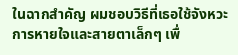ในฉากสำคัญ ผมชอบวิธีที่เธอใช้จังหวะการหายใจและสายตาเล็กๆ เพื่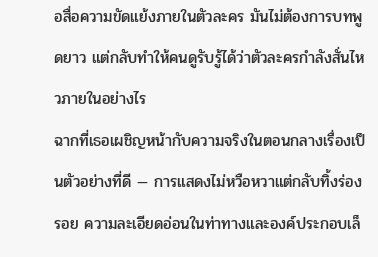อสื่อความขัดแย้งภายในตัวละคร มันไม่ต้องการบทพูดยาว แต่กลับทำให้คนดูรับรู้ได้ว่าตัวละครกำลังสั่นไหวภายในอย่างไร
ฉากที่เธอเผชิญหน้ากับความจริงในตอนกลางเรื่องเป็นตัวอย่างที่ดี — การแสดงไม่หวือหวาแต่กลับทิ้งร่องรอย ความละเอียดอ่อนในท่าทางและองค์ประกอบเล็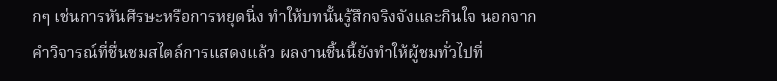กๆ เช่นการหันศีรษะหรือการหยุดนิ่ง ทำให้บทนั้นรู้สึกจริงจังและกินใจ นอกจากคำวิจารณ์ที่ชื่นชมสไตล์การแสดงแล้ว ผลงานชิ้นนี้ยังทำให้ผู้ชมทั่วไปที่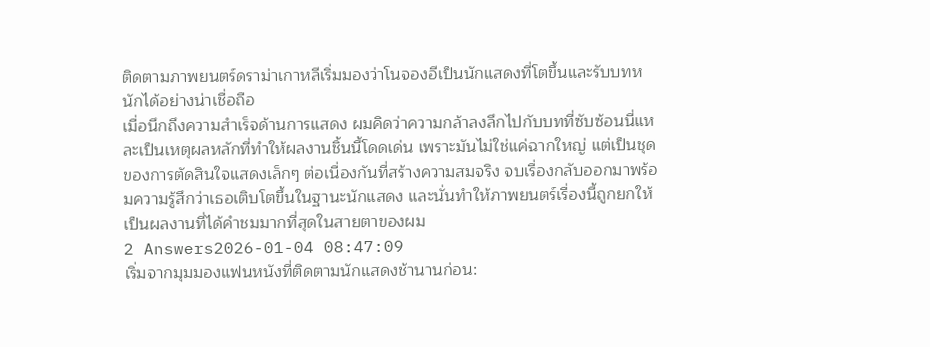ติดตามภาพยนตร์ดราม่าเกาหลีเริ่มมองว่าโนจองอีเป็นนักแสดงที่โตขึ้นและรับบทหนักได้อย่างน่าเชื่อถือ
เมื่อนึกถึงความสำเร็จด้านการแสดง ผมคิดว่าความกล้าลงลึกไปกับบทที่ซับซ้อนนี่แหละเป็นเหตุผลหลักที่ทำให้ผลงานชิ้นนี้โดดเด่น เพราะมันไม่ใช่แค่ฉากใหญ่ แต่เป็นชุดของการตัดสินใจแสดงเล็กๆ ต่อเนื่องกันที่สร้างความสมจริง จบเรื่องกลับออกมาพร้อมความรู้สึกว่าเธอเติบโตขึ้นในฐานะนักแสดง และนั่นทำให้ภาพยนตร์เรื่องนี้ถูกยกให้เป็นผลงานที่ได้คำชมมากที่สุดในสายตาของผม
2 Answers2026-01-04 08:47:09
เริ่มจากมุมมองแฟนหนังที่ติดตามนักแสดงช้านานก่อน: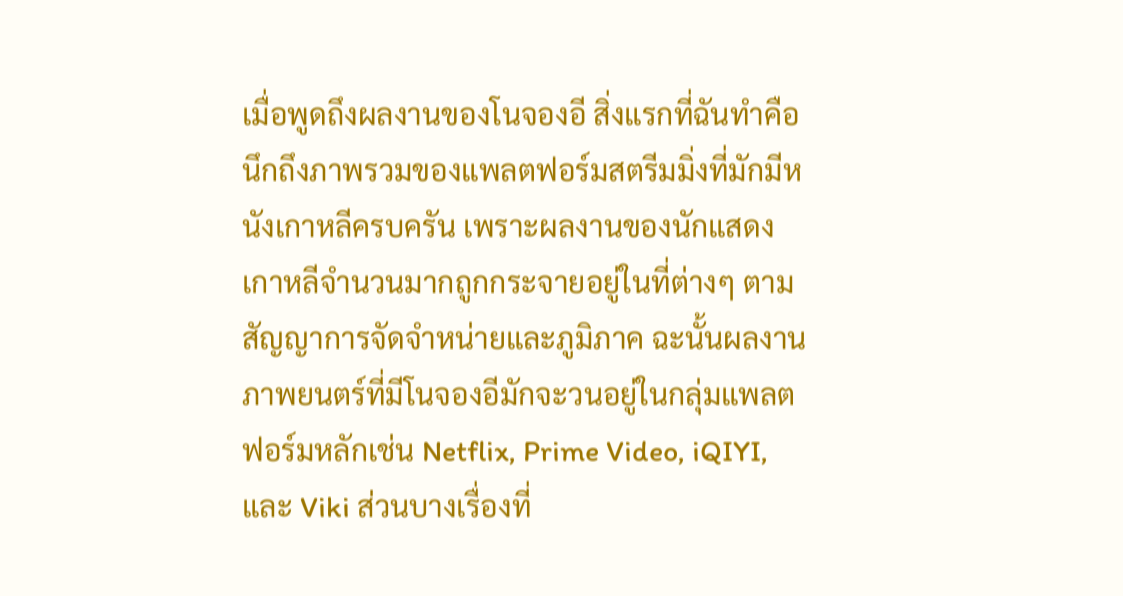เมื่อพูดถึงผลงานของโนจองอี สิ่งแรกที่ฉันทำคือนึกถึงภาพรวมของแพลตฟอร์มสตรีมมิ่งที่มักมีหนังเกาหลีครบครัน เพราะผลงานของนักแสดงเกาหลีจำนวนมากถูกกระจายอยู่ในที่ต่างๆ ตามสัญญาการจัดจำหน่ายและภูมิภาค ฉะนั้นผลงานภาพยนตร์ที่มีโนจองอีมักจะวนอยู่ในกลุ่มแพลตฟอร์มหลักเช่น Netflix, Prime Video, iQIYI, และ Viki ส่วนบางเรื่องที่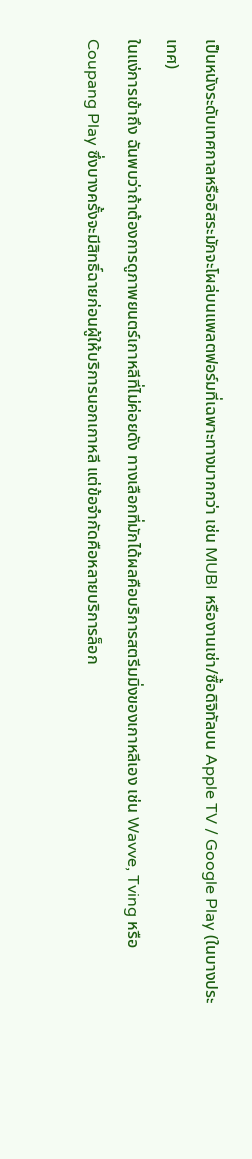เป็นหนังระดับเทศกาลหรืออิสระมักจะโผล่บนแพลตฟอร์มที่เฉพาะทางมากกว่า เช่น MUBI หรืองานเช่า/ซื้อดิจิทัลบน Apple TV / Google Play (ในบางประเทศ)
ในแง่การเข้าถึง ฉันพบว่าถ้าต้องการดูภาพยนตร์เกาหลีที่ไม่ค่อยดัง ทางเลือกที่มักได้ผลคือบริการสตรีมมิ่งของเกาหลีเอง เช่น Wavve, Tving หรือ Coupang Play ซึ่งบางครั้งจะมีสิทธิ์ฉายก่อนผู้ให้บริการนอกเกาหลี แต่ข้อจำกัดคือหลายบริการล็อก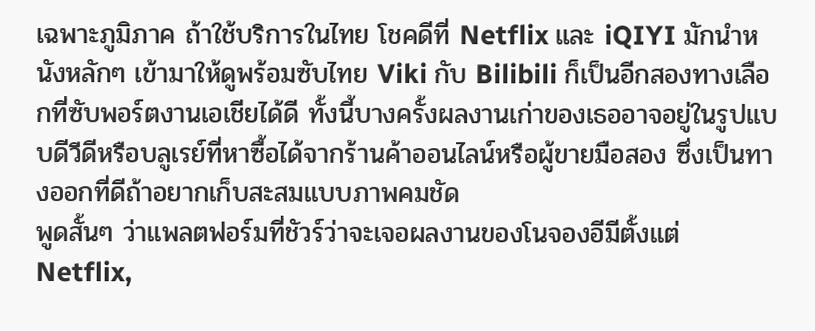เฉพาะภูมิภาค ถ้าใช้บริการในไทย โชคดีที่ Netflix และ iQIYI มักนำหนังหลักๆ เข้ามาให้ดูพร้อมซับไทย Viki กับ Bilibili ก็เป็นอีกสองทางเลือกที่ซับพอร์ตงานเอเชียได้ดี ทั้งนี้บางครั้งผลงานเก่าของเธออาจอยู่ในรูปแบบดีวีดีหรือบลูเรย์ที่หาซื้อได้จากร้านค้าออนไลน์หรือผู้ขายมือสอง ซึ่งเป็นทางออกที่ดีถ้าอยากเก็บสะสมแบบภาพคมชัด
พูดสั้นๆ ว่าแพลตฟอร์มที่ชัวร์ว่าจะเจอผลงานของโนจองอีมีตั้งแต่ Netflix,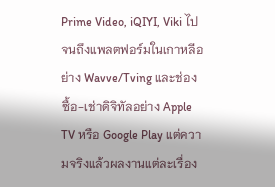Prime Video, iQIYI, Viki ไปจนถึงแพลตฟอร์มในเกาหลีอย่าง Wavve/Tving และช่องซื้อ-เช่าดิจิทัลอย่าง Apple TV หรือ Google Play แต่ความจริงแล้วผลงานแต่ละเรื่อง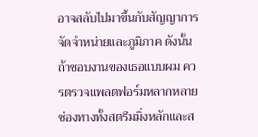อาจสลับไปมาขึ้นกับสัญญาการจัดจำหน่ายและภูมิภาค ดังนั้นถ้าชอบงานของเธอแบบผม ควรตรวจแพลตฟอร์มหลากหลายช่องทางทั้งสตรีมมิ่งหลักและส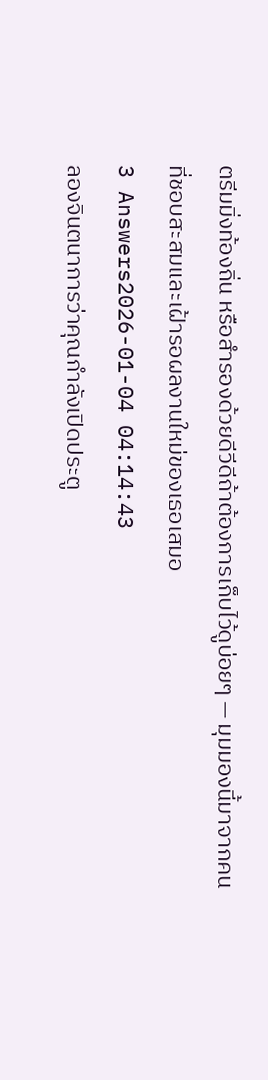ตรีมมิ่งท้องถิ่น หรือสำรองด้วยดีวีดีถ้าต้องการเก็บไว้ดูบ่อยๆ — มุมมองนี้มาจากคนที่ชอบสะสมและเฝ้ารอผลงานใหม่ของเธอเสมอ
3 Answers2026-01-04 04:14:43
ลองจินตนาการว่าคุณกำลังเปิดประตู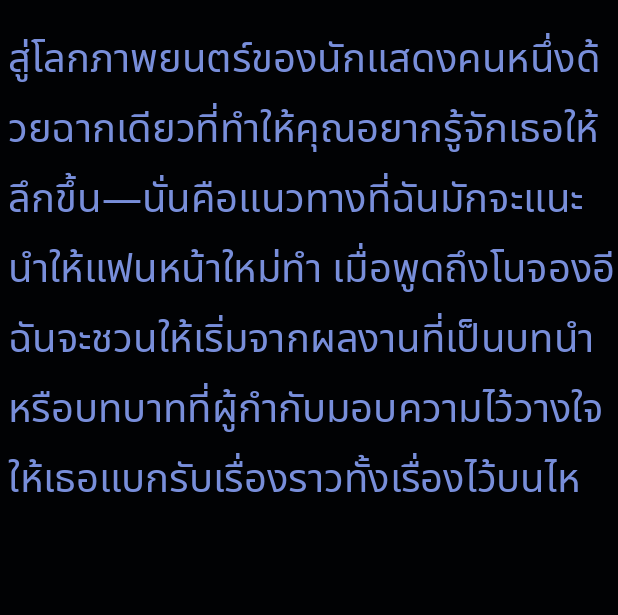สู่โลกภาพยนตร์ของนักแสดงคนหนึ่งด้วยฉากเดียวที่ทำให้คุณอยากรู้จักเธอให้ลึกขึ้น—นั่นคือแนวทางที่ฉันมักจะแนะนำให้แฟนหน้าใหม่ทำ เมื่อพูดถึงโนจองอี ฉันจะชวนให้เริ่มจากผลงานที่เป็นบทนำหรือบทบาทที่ผู้กำกับมอบความไว้วางใจให้เธอแบกรับเรื่องราวทั้งเรื่องไว้บนไห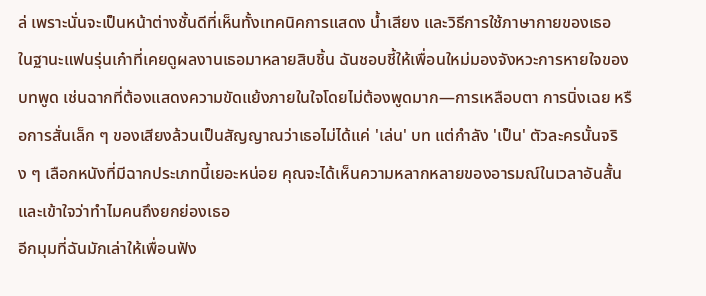ล่ เพราะนั่นจะเป็นหน้าต่างชั้นดีที่เห็นทั้งเทคนิคการแสดง น้ำเสียง และวิธีการใช้ภาษากายของเธอ
ในฐานะแฟนรุ่นเก๋าที่เคยดูผลงานเธอมาหลายสิบชิ้น ฉันชอบชี้ให้เพื่อนใหม่มองจังหวะการหายใจของบทพูด เช่นฉากที่ต้องแสดงความขัดแย้งภายในใจโดยไม่ต้องพูดมาก—การเหลือบตา การนิ่งเฉย หรือการสั่นเล็ก ๆ ของเสียงล้วนเป็นสัญญาณว่าเธอไม่ได้แค่ 'เล่น' บท แต่กำลัง 'เป็น' ตัวละครนั้นจริง ๆ เลือกหนังที่มีฉากประเภทนี้เยอะหน่อย คุณจะได้เห็นความหลากหลายของอารมณ์ในเวลาอันสั้น และเข้าใจว่าทำไมคนถึงยกย่องเธอ
อีกมุมที่ฉันมักเล่าให้เพื่อนฟัง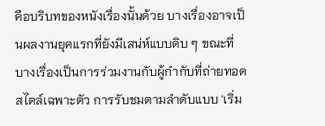คือบริบทของหนังเรื่องนั้นด้วย บางเรื่องอาจเป็นผลงานยุคแรกที่ยังมีเสน่ห์แบบดิบ ๆ ขณะที่บางเรื่องเป็นการร่วมงานกับผู้กำกับที่ถ่ายทอดสไตล์เฉพาะตัว การรับชมตามลำดับแบบ 'เริ่ม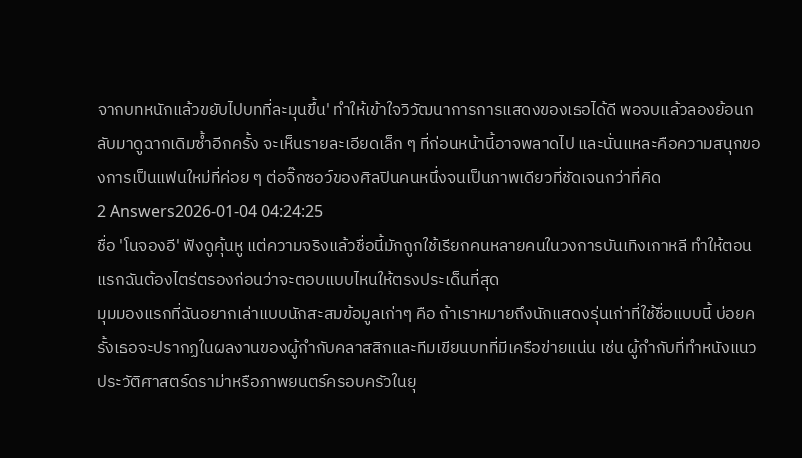จากบทหนักแล้วขยับไปบทที่ละมุนขึ้น' ทำให้เข้าใจวิวัฒนาการการแสดงของเธอได้ดี พอจบแล้วลองย้อนกลับมาดูฉากเดิมซ้ำอีกครั้ง จะเห็นรายละเอียดเล็ก ๆ ที่ก่อนหน้านี้อาจพลาดไป และนั่นแหละคือความสนุกของการเป็นแฟนใหม่ที่ค่อย ๆ ต่อจิ๊กซอว์ของศิลปินคนหนึ่งจนเป็นภาพเดียวที่ชัดเจนกว่าที่คิด
2 Answers2026-01-04 04:24:25
ชื่อ 'โนจองอี' ฟังดูคุ้นหู แต่ความจริงแล้วชื่อนี้มักถูกใช้เรียกคนหลายคนในวงการบันเทิงเกาหลี ทำให้ตอนแรกฉันต้องไตร่ตรองก่อนว่าจะตอบแบบไหนให้ตรงประเด็นที่สุด
มุมมองแรกที่ฉันอยากเล่าแบบนักสะสมข้อมูลเก่าๆ คือ ถ้าเราหมายถึงนักแสดงรุ่นเก่าที่ใช้ชื่อแบบนี้ บ่อยครั้งเธอจะปรากฏในผลงานของผู้กำกับคลาสสิกและทีมเขียนบทที่มีเครือข่ายแน่น เช่น ผู้กำกับที่ทำหนังแนวประวัติศาสตร์ดราม่าหรือภาพยนตร์ครอบครัวในยุ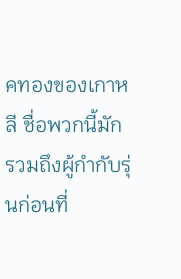คทองของเกาหลี ชื่อพวกนี้มักรวมถึงผู้กำกับรุ่นก่อนที่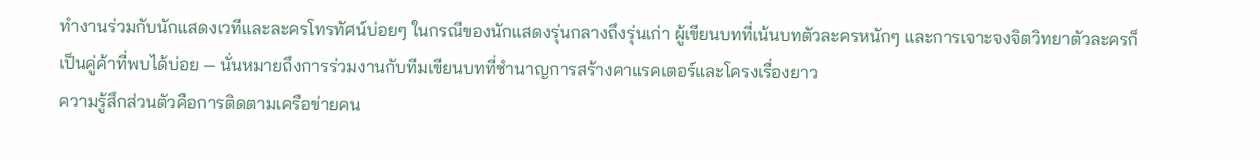ทำงานร่วมกับนักแสดงเวทีและละครโทรทัศน์บ่อยๆ ในกรณีของนักแสดงรุ่นกลางถึงรุ่นเก่า ผู้เขียนบทที่เน้นบทตัวละครหนักๆ และการเจาะจงจิตวิทยาตัวละครก็เป็นคู่ค้าที่พบได้บ่อย — นั่นหมายถึงการร่วมงานกับทีมเขียนบทที่ชำนาญการสร้างคาแรคเตอร์และโครงเรื่องยาว
ความรู้สึกส่วนตัวคือการติดตามเครือข่ายคน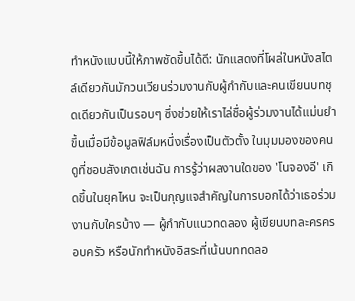ทำหนังแบบนี้ให้ภาพชัดขึ้นได้ดี: นักแสดงที่โผล่ในหนังสไตล์เดียวกันมักวนเวียนร่วมงานกับผู้กำกับและคนเขียนบทชุดเดียวกันเป็นรอบๆ ซึ่งช่วยให้เราไล่ชื่อผู้ร่วมงานได้แม่นยำขึ้นเมื่อมีข้อมูลฟิล์มหนึ่งเรื่องเป็นตัวตั้ง ในมุมมองของคนดูที่ชอบสังเกตเช่นฉัน การรู้ว่าผลงานใดของ 'โนจองอี' เกิดขึ้นในยุคไหน จะเป็นกุญแจสำคัญในการบอกได้ว่าเธอร่วมงานกับใครบ้าง — ผู้กำกับแนวทดลอง ผู้เขียนบทละครครอบครัว หรือนักทำหนังอิสระที่เน้นบททดลอ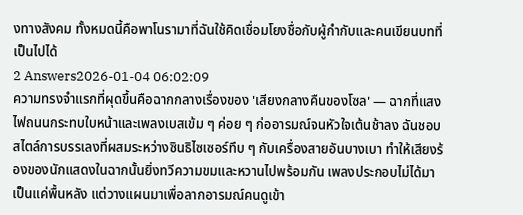งทางสังคม ทั้งหมดนี้คือพาโนรามาที่ฉันใช้คิดเชื่อมโยงชื่อกับผู้กำกับและคนเขียนบทที่เป็นไปได้
2 Answers2026-01-04 06:02:09
ความทรงจำแรกที่ผุดขึ้นคือฉากกลางเรื่องของ 'เสียงกลางคืนของโซล' — ฉากที่แสงไฟถนนกระทบใบหน้าและเพลงเบสเข้ม ๆ ค่อย ๆ ก่ออารมณ์จนหัวใจเต้นช้าลง ฉันชอบสไตล์การบรรเลงที่ผสมระหว่างซินธิไซเซอร์ทึบ ๆ กับเครื่องสายอันบางเบา ทำให้เสียงร้องของนักแสดงในฉากนั้นยิ่งทวีความขมและหวานไปพร้อมกัน เพลงประกอบไม่ได้มาเป็นแค่พื้นหลัง แต่วางแผนมาเพื่อลากอารมณ์คนดูเข้า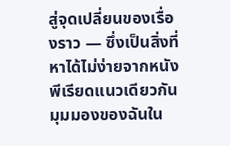สู่จุดเปลี่ยนของเรื่องราว — ซึ่งเป็นสิ่งที่หาได้ไม่ง่ายจากหนังพีเรียดแนวเดียวกัน
มุมมองของฉันใน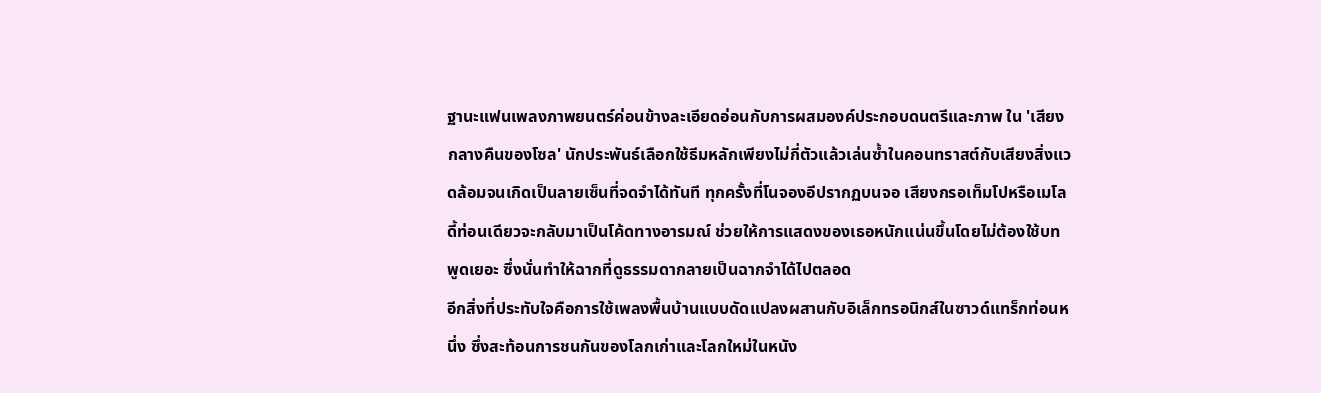ฐานะแฟนเพลงภาพยนตร์ค่อนข้างละเอียดอ่อนกับการผสมองค์ประกอบดนตรีและภาพ ใน 'เสียงกลางคืนของโซล' นักประพันธ์เลือกใช้ธีมหลักเพียงไม่กี่ตัวแล้วเล่นซ้ำในคอนทราสต์กับเสียงสิ่งแวดล้อมจนเกิดเป็นลายเซ็นที่จดจำได้ทันที ทุกครั้งที่โนจองอีปรากฏบนจอ เสียงกรอเท็มโปหรือเมโลดี้ท่อนเดียวจะกลับมาเป็นโค้ดทางอารมณ์ ช่วยให้การแสดงของเธอหนักแน่นขึ้นโดยไม่ต้องใช้บทพูดเยอะ ซึ่งนั่นทำให้ฉากที่ดูธรรมดากลายเป็นฉากจำได้ไปตลอด
อีกสิ่งที่ประทับใจคือการใช้เพลงพื้นบ้านแบบดัดแปลงผสานกับอิเล็กทรอนิกส์ในซาวด์แทร็กท่อนหนึ่ง ซึ่งสะท้อนการชนกันของโลกเก่าและโลกใหม่ในหนัง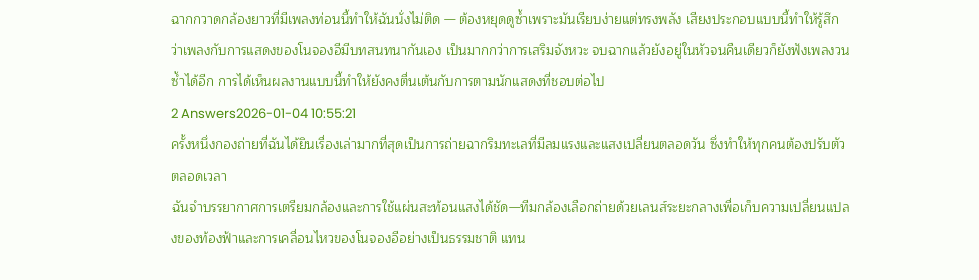ฉากกวาดกล้องยาวที่มีเพลงท่อนนี้ทำให้ฉันนั่งไม่ติด — ต้องหยุดดูซ้ำเพราะมันเรียบง่ายแต่ทรงพลัง เสียงประกอบแบบนี้ทำให้รู้สึกว่าเพลงกับการแสดงของโนจองอีมีบทสนทนากันเอง เป็นมากกว่าการเสริมจังหวะ จบฉากแล้วยังอยู่ในหัวจนคืนเดียวก็ยังฟังเพลงวนซ้ำได้อีก การได้เห็นผลงานแบบนี้ทำให้ยังคงตื่นเต้นกับการตามนักแสดงที่ชอบต่อไป
2 Answers2026-01-04 10:55:21
ครั้งหนึ่งกองถ่ายที่ฉันได้ยินเรื่องเล่ามากที่สุดเป็นการถ่ายฉากริมทะเลที่มีลมแรงและแสงเปลี่ยนตลอดวัน ซึ่งทำให้ทุกคนต้องปรับตัวตลอดเวลา
ฉันจำบรรยากาศการเตรียมกล้องและการใช้แผ่นสะท้อนแสงได้ชัด—ทีมกล้องเลือกถ่ายด้วยเลนส์ระยะกลางเพื่อเก็บความเปลี่ยนแปลงของท้องฟ้าและการเคลื่อนไหวของโนจองอีอย่างเป็นธรรมชาติ แทน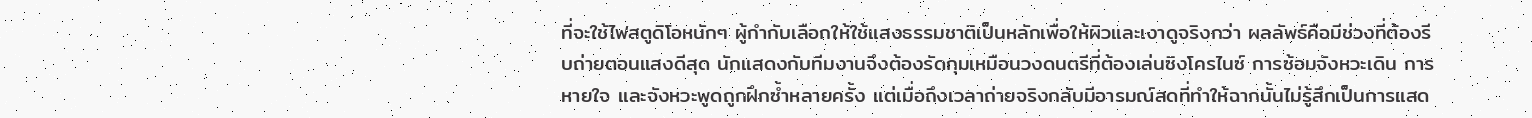ที่จะใช้ไฟสตูดิโอหนักๆ ผู้กำกับเลือกให้ใช้แสงธรรมชาติเป็นหลักเพื่อให้ผิวและเงาดูจริงกว่า ผลลัพธ์คือมีช่วงที่ต้องรีบถ่ายตอนแสงดีสุด นักแสดงกับทีมงานจึงต้องรัดกุมเหมือนวงดนตรีที่ต้องเล่นซิงโครไนซ์ การซ้อมจังหวะเดิน การหายใจ และจังหวะพูดถูกฝึกซ้ำหลายครั้ง แต่เมื่อถึงเวลาถ่ายจริงกลับมีอารมณ์สดที่ทำให้ฉากนั้นไม่รู้สึกเป็นการแสด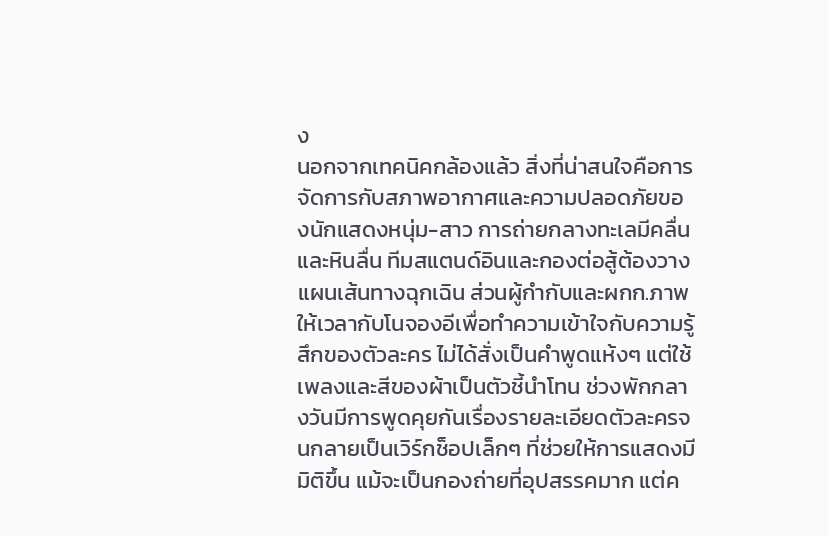ง
นอกจากเทคนิคกล้องแล้ว สิ่งที่น่าสนใจคือการจัดการกับสภาพอากาศและความปลอดภัยของนักแสดงหนุ่ม-สาว การถ่ายกลางทะเลมีคลื่นและหินลื่น ทีมสแตนด์อินและกองต่อสู้ต้องวางแผนเส้นทางฉุกเฉิน ส่วนผู้กำกับและผกก.ภาพให้เวลากับโนจองอีเพื่อทำความเข้าใจกับความรู้สึกของตัวละคร ไม่ได้สั่งเป็นคำพูดแห้งๆ แต่ใช้เพลงและสีของผ้าเป็นตัวชี้นำโทน ช่วงพักกลางวันมีการพูดคุยกันเรื่องรายละเอียดตัวละครจนกลายเป็นเวิร์กช็อปเล็กๆ ที่ช่วยให้การแสดงมีมิติขึ้น แม้จะเป็นกองถ่ายที่อุปสรรคมาก แต่ค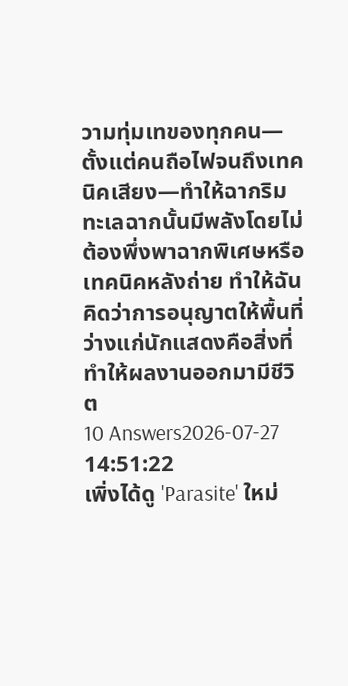วามทุ่มเทของทุกคน—ตั้งแต่คนถือไฟจนถึงเทคนิคเสียง—ทำให้ฉากริมทะเลฉากนั้นมีพลังโดยไม่ต้องพึ่งพาฉากพิเศษหรือเทคนิคหลังถ่าย ทำให้ฉันคิดว่าการอนุญาตให้พื้นที่ว่างแก่นักแสดงคือสิ่งที่ทำให้ผลงานออกมามีชีวิต
10 Answers2026-07-27 14:51:22
เพิ่งได้ดู 'Parasite' ใหม่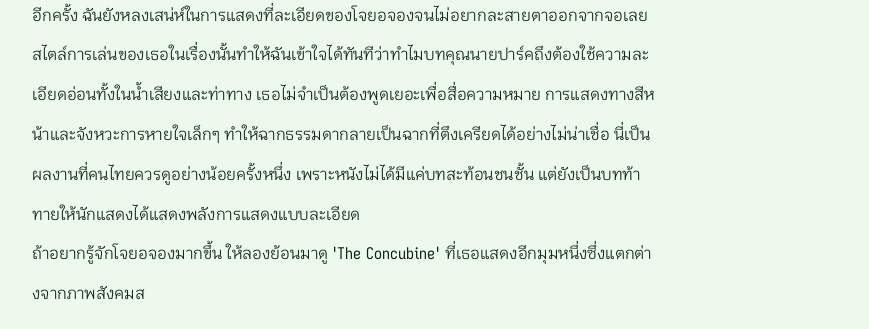อีกครั้ง ฉันยังหลงเสน่ห์ในการแสดงที่ละเอียดของโจยอจองจนไม่อยากละสายตาออกจากจอเลย
สไตล์การเล่นของเธอในเรื่องนั้นทำให้ฉันเข้าใจได้ทันทีว่าทำไมบทคุณนายปาร์คถึงต้องใช้ความละเอียดอ่อนทั้งในน้ำเสียงและท่าทาง เธอไม่จำเป็นต้องพูดเยอะเพื่อสื่อความหมาย การแสดงทางสีหน้าและจังหวะการหายใจเล็กๆ ทำให้ฉากธรรมดากลายเป็นฉากที่ตึงเครียดได้อย่างไม่น่าเชื่อ นี่เป็นผลงานที่คนไทยควรดูอย่างน้อยครั้งหนึ่ง เพราะหนังไม่ได้มีแค่บทสะท้อนชนชั้น แต่ยังเป็นบทท้าทายให้นักแสดงได้แสดงพลังการแสดงแบบละเอียด
ถ้าอยากรู้จักโจยอจองมากขึ้น ให้ลองย้อนมาดู 'The Concubine' ที่เธอแสดงอีกมุมหนึ่งซึ่งแตกต่างจากภาพสังคมส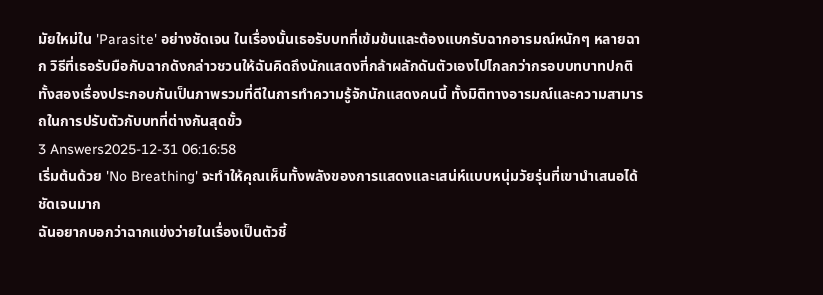มัยใหม่ใน 'Parasite' อย่างชัดเจน ในเรื่องนั้นเธอรับบทที่เข้มข้นและต้องแบกรับฉากอารมณ์หนักๆ หลายฉาก วิธีที่เธอรับมือกับฉากดังกล่าวชวนให้ฉันคิดถึงนักแสดงที่กล้าผลักดันตัวเองไปไกลกว่ากรอบบทบาทปกติ ทั้งสองเรื่องประกอบกันเป็นภาพรวมที่ดีในการทำความรู้จักนักแสดงคนนี้ ทั้งมิติทางอารมณ์และความสามารถในการปรับตัวกับบทที่ต่างกันสุดขั้ว
3 Answers2025-12-31 06:16:58
เริ่มต้นด้วย 'No Breathing' จะทำให้คุณเห็นทั้งพลังของการแสดงและเสน่ห์แบบหนุ่มวัยรุ่นที่เขานำเสนอได้ชัดเจนมาก
ฉันอยากบอกว่าฉากแข่งว่ายในเรื่องเป็นตัวชี้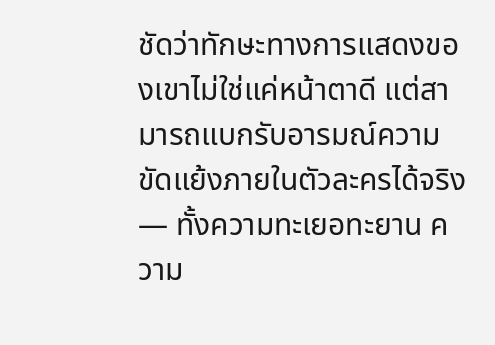ชัดว่าทักษะทางการแสดงของเขาไม่ใช่แค่หน้าตาดี แต่สามารถแบกรับอารมณ์ความขัดแย้งภายในตัวละครได้จริง — ทั้งความทะเยอทะยาน ความ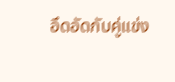อึดอัดกับคู่แข่ง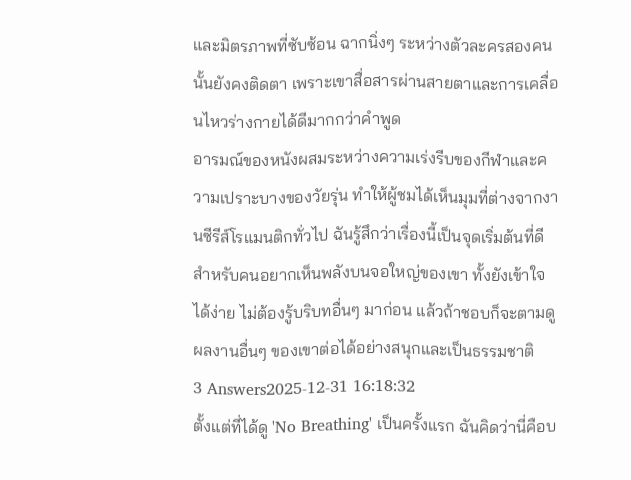และมิตรภาพที่ซับซ้อน ฉากนิ่งๆ ระหว่างตัวละครสองคนนั้นยังคงติดตา เพราะเขาสื่อสารผ่านสายตาและการเคลื่อนไหวร่างกายได้ดีมากกว่าคำพูด
อารมณ์ของหนังผสมระหว่างความเร่งรีบของกีฬาและความเปราะบางของวัยรุ่น ทำให้ผู้ชมได้เห็นมุมที่ต่างจากงานซีรีส์โรแมนติกทั่วไป ฉันรู้สึกว่าเรื่องนี้เป็นจุดเริ่มต้นที่ดีสำหรับคนอยากเห็นพลังบนจอใหญ่ของเขา ทั้งยังเข้าใจได้ง่าย ไม่ต้องรู้บริบทอื่นๆ มาก่อน แล้วถ้าชอบก็จะตามดูผลงานอื่นๆ ของเขาต่อได้อย่างสนุกและเป็นธรรมชาติ
3 Answers2025-12-31 16:18:32
ตั้งแต่ที่ได้ดู 'No Breathing' เป็นครั้งแรก ฉันคิดว่านี่คือบ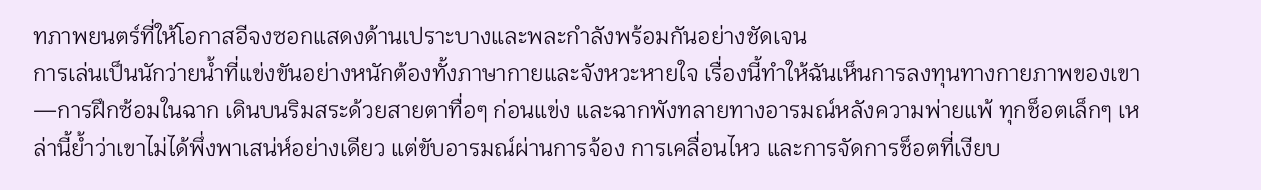ทภาพยนตร์ที่ให้โอกาสอีจงซอกแสดงด้านเปราะบางและพละกำลังพร้อมกันอย่างชัดเจน
การเล่นเป็นนักว่ายน้ำที่แข่งขันอย่างหนักต้องทั้งภาษากายและจังหวะหายใจ เรื่องนี้ทำให้ฉันเห็นการลงทุนทางกายภาพของเขา—การฝึกซ้อมในฉาก เดินบนริมสระด้วยสายตาทื่อๆ ก่อนแข่ง และฉากพังทลายทางอารมณ์หลังความพ่ายแพ้ ทุกช็อตเล็กๆ เหล่านี้ย้ำว่าเขาไม่ได้พึ่งพาเสน่ห์อย่างเดียว แต่ขับอารมณ์ผ่านการจ้อง การเคลื่อนไหว และการจัดการช็อตที่เงียบ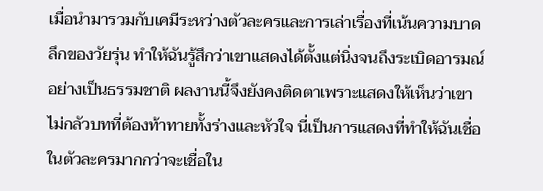เมื่อนำมารวมกับเคมีระหว่างตัวละครและการเล่าเรื่องที่เน้นความบาดลึกของวัยรุ่น ทำให้ฉันรู้สึกว่าเขาแสดงได้ตั้งแต่นิ่งจนถึงระเบิดอารมณ์อย่างเป็นธรรมชาติ ผลงานนี้จึงยังคงติดตาเพราะแสดงให้เห็นว่าเขาไม่กลัวบทที่ต้องท้าทายทั้งร่างและหัวใจ นี่เป็นการแสดงที่ทำให้ฉันเชื่อในตัวละครมากกว่าจะเชื่อใน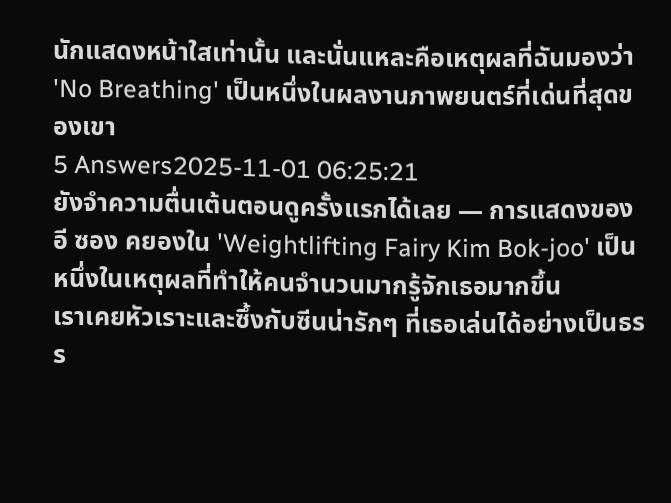นักแสดงหน้าใสเท่านั้น และนั่นแหละคือเหตุผลที่ฉันมองว่า 'No Breathing' เป็นหนึ่งในผลงานภาพยนตร์ที่เด่นที่สุดของเขา
5 Answers2025-11-01 06:25:21
ยังจำความตื่นเต้นตอนดูครั้งแรกได้เลย — การแสดงของอี ซอง คยองใน 'Weightlifting Fairy Kim Bok-joo' เป็นหนึ่งในเหตุผลที่ทำให้คนจำนวนมากรู้จักเธอมากขึ้น
เราเคยหัวเราะและซึ้งกับซีนน่ารักๆ ที่เธอเล่นได้อย่างเป็นธรร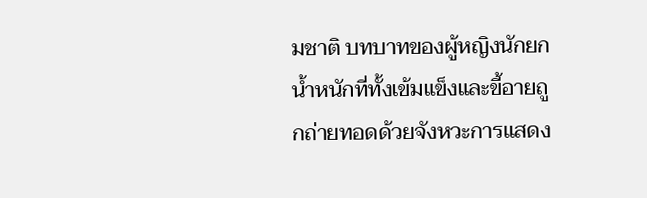มชาติ บทบาทของผู้หญิงนักยกน้ำหนักที่ทั้งเข้มแข็งและขี้อายถูกถ่ายทอดด้วยจังหวะการแสดง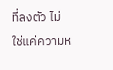ที่ลงตัว ไม่ใช่แค่ความห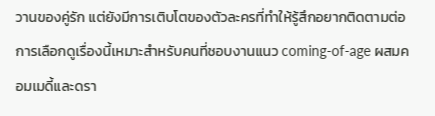วานของคู่รัก แต่ยังมีการเติบโตของตัวละครที่ทำให้รู้สึกอยากติดตามต่อ
การเลือกดูเรื่องนี้เหมาะสำหรับคนที่ชอบงานแนว coming-of-age ผสมคอมเมดี้และดรา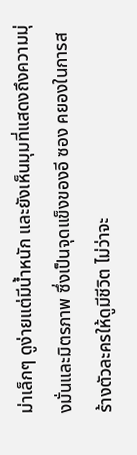ม่าเล็กๆ ดูง่ายแต่มีน้ำหนัก และยังเห็นมุมที่แสดงถึงความมุ่งมั่นและมิตรภาพ ซึ่งเป็นจุดแข็งของอี ซอง คยองในการสร้างตัวละครให้ดูมีชีวิต ไม่ว่าจะ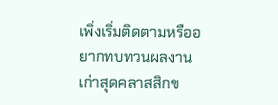เพิ่งเริ่มติดตามหรืออยากทบทวนผลงานเก่าสุดคลาสสิกข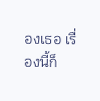องเธอ เรื่องนี้ก็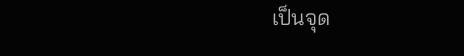เป็นจุด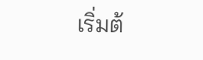เริ่มต้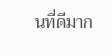นที่ดีมาก